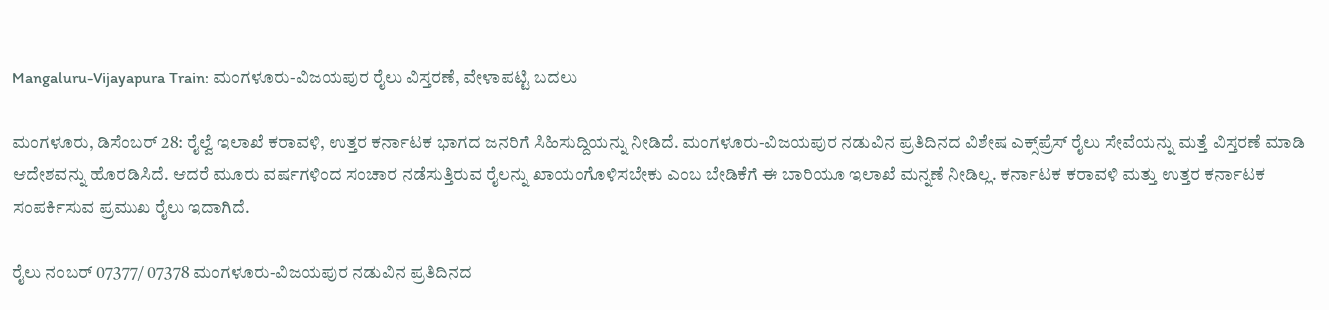Mangaluru-Vijayapura Train: ಮಂಗಳೂರು-ವಿಜಯಪುರ ರೈಲು ವಿಸ್ತರಣೆ, ವೇಳಾಪಟ್ಟಿ ಬದಲು

ಮಂಗಳೂರು, ಡಿಸೆಂಬರ್ 28: ರೈಲ್ವೆ ಇಲಾಖೆ ಕರಾವಳಿ, ಉತ್ತರ ಕರ್ನಾಟಕ ಭಾಗದ ಜನರಿಗೆ ಸಿಹಿಸುದ್ದಿಯನ್ನು ನೀಡಿದೆ. ಮಂಗಳೂರು-ವಿಜಯಪುರ ನಡುವಿನ ಪ್ರತಿದಿನದ ವಿಶೇಷ ಎಕ್ಸ್‌ಪ್ರೆಸ್ ರೈಲು ಸೇವೆಯನ್ನು ಮತ್ತೆ ವಿಸ್ತರಣೆ ಮಾಡಿ ಆದೇಶವನ್ನು ಹೊರಡಿಸಿದೆ. ಆದರೆ ಮೂರು ವರ್ಷಗಳಿಂದ ಸಂಚಾರ ನಡೆಸುತ್ತಿರುವ ರೈಲನ್ನು ಖಾಯಂಗೊಳಿಸಬೇಕು ಎಂಬ ಬೇಡಿಕೆಗೆ ಈ ಬಾರಿಯೂ ಇಲಾಖೆ ಮನ್ನಣೆ ನೀಡಿಲ್ಲ. ಕರ್ನಾಟಕ ಕರಾವಳಿ ಮತ್ತು ಉತ್ತರ ಕರ್ನಾಟಕ ಸಂಪರ್ಕಿಸುವ ಪ್ರಮುಖ ರೈಲು ಇದಾಗಿದೆ.

ರೈಲು ನಂಬರ್ 07377/ 07378 ಮಂಗಳೂರು-ವಿಜಯಪುರ ನಡುವಿನ ಪ್ರತಿದಿನದ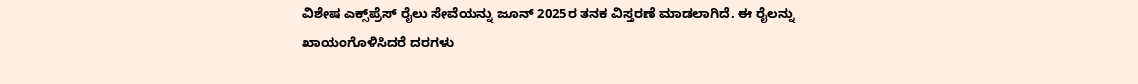ವಿಶೇಷ ಎಕ್ಸ್‌ಪ್ರೆಸ್ ರೈಲು ಸೇವೆಯನ್ನು ಜೂನ್ 2025ರ ತನಕ ವಿಸ್ತರಣೆ ಮಾಡಲಾಗಿದೆ. ಈ ರೈಲನ್ನು ಖಾಯಂಗೊಳಿಸಿದರೆ ದರಗಳು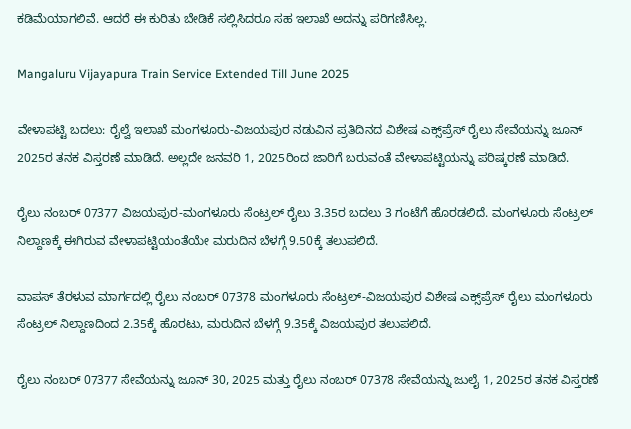ಕಡಿಮೆಯಾಗಲಿವೆ. ಆದರೆ ಈ ಕುರಿತು ಬೇಡಿಕೆ ಸಲ್ಲಿಸಿದರೂ ಸಹ ಇಲಾಖೆ ಅದನ್ನು ಪರಿಗಣಿಸಿಲ್ಲ.

Mangaluru Vijayapura Train Service Extended Till June 2025

ವೇಳಾಪಟ್ಟಿ ಬದಲು: ರೈಲ್ವೆ ಇಲಾಖೆ ಮಂಗಳೂರು-ವಿಜಯಪುರ ನಡುವಿನ ಪ್ರತಿದಿನದ ವಿಶೇಷ ಎಕ್ಸ್‌ಪ್ರೆಸ್ ರೈಲು ಸೇವೆಯನ್ನು ಜೂನ್ 2025ರ ತನಕ ವಿಸ್ತರಣೆ ಮಾಡಿದೆ. ಅಲ್ಲದೇ ಜನವರಿ 1, 2025ರಿಂದ ಜಾರಿಗೆ ಬರುವಂತೆ ವೇಳಾಪಟ್ಟಿಯನ್ನು ಪರಿಷ್ಕರಣೆ ಮಾಡಿದೆ.

ರೈಲು ನಂಬರ್ 07377 ವಿಜಯಪುರ-ಮಂಗಳೂರು ಸೆಂಟ್ರಲ್ ರೈಲು 3.35ರ ಬದಲು 3 ಗಂಟೆಗೆ ಹೊರಡಲಿದೆ. ಮಂಗಳೂರು ಸೆಂಟ್ರಲ್ ನಿಲ್ದಾಣಕ್ಕೆ ಈಗಿರುವ ವೇಳಾಪಟ್ಟಿಯಂತೆಯೇ ಮರುದಿನ ಬೆಳಗ್ಗೆ 9.50ಕ್ಕೆ ತಲುಪಲಿದೆ.

ವಾಪಸ್ ತೆರಳುವ ಮಾರ್ಗದಲ್ಲಿ ರೈಲು ನಂಬರ್ 07378 ಮಂಗಳೂರು ಸೆಂಟ್ರಲ್-ವಿಜಯಪುರ ವಿಶೇಷ ಎಕ್ಸ್‌ಪ್ರೆಸ್ ರೈಲು ಮಂಗಳೂರು ಸೆಂಟ್ರಲ್ ನಿಲ್ದಾಣದಿಂದ 2.35ಕ್ಕೆ ಹೊರಟು, ಮರುದಿನ ಬೆಳಗ್ಗೆ 9.35ಕ್ಕೆ ವಿಜಯಪುರ ತಲುಪಲಿದೆ.

ರೈಲು ನಂಬರ್ 07377 ಸೇವೆಯನ್ನು ಜೂನ್ 30, 2025 ಮತ್ತು ರೈಲು ನಂಬರ್ 07378 ಸೇವೆಯನ್ನು ಜುಲೈ 1, 2025ರ ತನಕ ವಿಸ್ತರಣೆ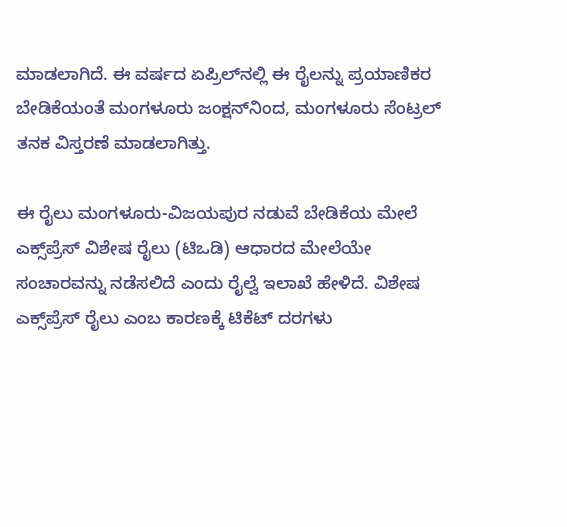ಮಾಡಲಾಗಿದೆ. ಈ ವರ್ಷದ ಏಪ್ರಿಲ್‌ನಲ್ಲಿ ಈ ರೈಲನ್ನು ಪ್ರಯಾಣಿಕರ ಬೇಡಿಕೆಯಂತೆ ಮಂಗಳೂರು ಜಂಕ್ಷನ್‌ನಿಂದ, ಮಂಗಳೂರು ಸೆಂಟ್ರಲ್ ತನಕ ವಿಸ್ತರಣೆ ಮಾಡಲಾಗಿತ್ತು.

ಈ ರೈಲು ಮಂಗಳೂರು-ವಿಜಯಪುರ ನಡುವೆ ಬೇಡಿಕೆಯ ಮೇಲೆ ಎಕ್ಸ್‌ಪ್ರೆಸ್ ವಿಶೇಷ ರೈಲು (ಟಿಒಡಿ) ಆಧಾರದ ಮೇಲೆಯೇ ಸಂಚಾರವನ್ನು ನಡೆಸಲಿದೆ ಎಂದು ರೈಲ್ವೆ ಇಲಾಖೆ ಹೇಳಿದೆ. ವಿಶೇಷ ಎಕ್ಸ್‌ಪ್ರೆಸ್ ರೈಲು ಎಂಬ ಕಾರಣಕ್ಕೆ ಟಿಕೆಟ್ ದರಗಳು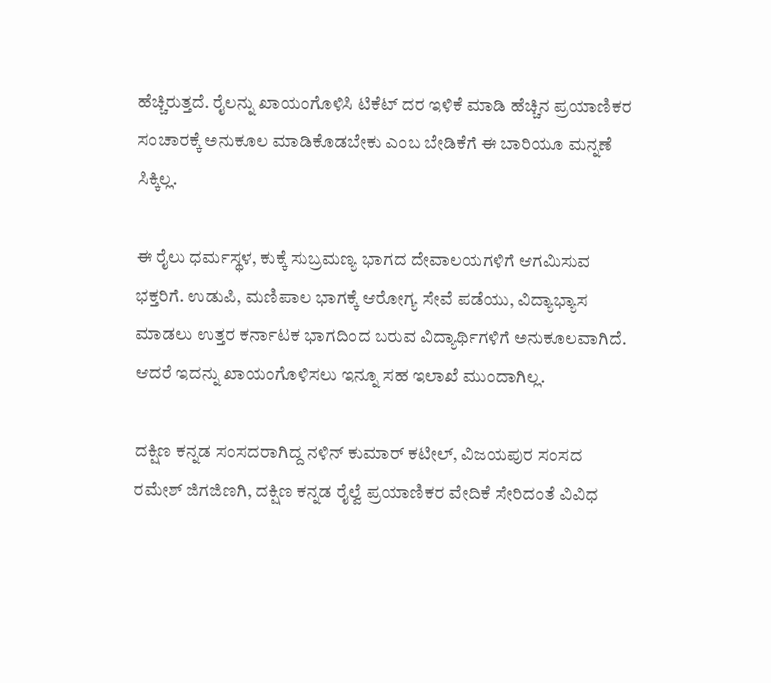ಹೆಚ್ಚಿರುತ್ತದೆ. ರೈಲನ್ನು ಖಾಯಂಗೊಳಿಸಿ ಟಿಕೆಟ್ ದರ ಇಳಿಕೆ ಮಾಡಿ ಹೆಚ್ಚಿನ ಪ್ರಯಾಣಿಕರ ಸಂಚಾರಕ್ಕೆ ಅನುಕೂಲ ಮಾಡಿಕೊಡಬೇಕು ಎಂಬ ಬೇಡಿಕೆಗೆ ಈ ಬಾರಿಯೂ ಮನ್ನಣೆ ಸಿಕ್ಕಿಲ್ಲ.

ಈ ರೈಲು ಧರ್ಮಸ್ಥಳ, ಕುಕ್ಕೆ ಸುಬ್ರಮಣ್ಯ ಭಾಗದ ದೇವಾಲಯಗಳಿಗೆ ಆಗಮಿಸುವ ಭಕ್ತರಿಗೆ. ಉಡುಪಿ, ಮಣಿಪಾಲ ಭಾಗಕ್ಕೆ ಆರೋಗ್ಯ ಸೇವೆ ಪಡೆಯು, ವಿದ್ಯಾಭ್ಯಾಸ ಮಾಡಲು ಉತ್ತರ ಕರ್ನಾಟಕ ಭಾಗದಿಂದ ಬರುವ ವಿದ್ಯಾರ್ಥಿಗಳಿಗೆ ಅನುಕೂಲವಾಗಿದೆ. ಆದರೆ ಇದನ್ನು ಖಾಯಂಗೊಳಿಸಲು ಇನ್ನೂ ಸಹ ಇಲಾಖೆ ಮುಂದಾಗಿಲ್ಲ.

ದಕ್ಷಿಣ ಕನ್ನಡ ಸಂಸದರಾಗಿದ್ದ ನಳಿನ್ ಕುಮಾರ್ ಕಟೀಲ್, ವಿಜಯಪುರ ಸಂಸದ ರಮೇಶ್ ಜಿಗಜಿಣಗಿ, ದಕ್ಷಿಣ ಕನ್ನಡ ರೈಲ್ವೆ ಪ್ರಯಾಣಿಕರ ವೇದಿಕೆ ಸೇರಿದಂತೆ ವಿವಿಧ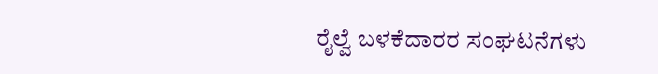ರೈಲ್ವೆ ಬಳಕೆದಾರರ ಸಂಘಟನೆಗಳು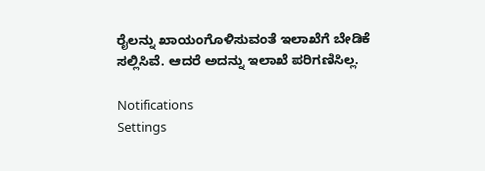ರೈಲನ್ನು ಖಾಯಂಗೊಳಿಸುವಂತೆ ಇಲಾಖೆಗೆ ಬೇಡಿಕೆ ಸಲ್ಲಿಸಿವೆ. ಆದರೆ ಅದನ್ನು ಇಲಾಖೆ ಪರಿಗಣಿಸಿಲ್ಲ.

Notifications
Settings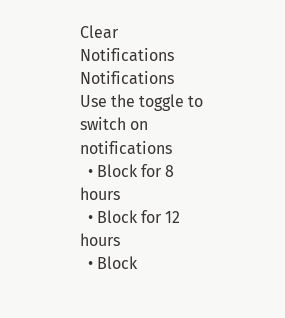Clear Notifications
Notifications
Use the toggle to switch on notifications
  • Block for 8 hours
  • Block for 12 hours
  • Block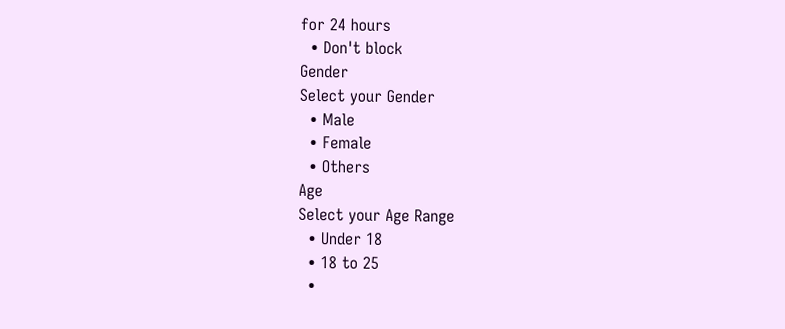for 24 hours
  • Don't block
Gender
Select your Gender
  • Male
  • Female
  • Others
Age
Select your Age Range
  • Under 18
  • 18 to 25
  •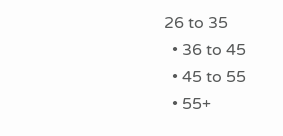26 to 35
  • 36 to 45
  • 45 to 55
  • 55+